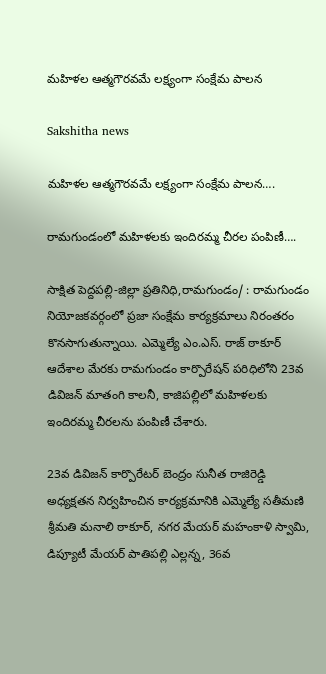మహిళల ఆత్మగౌరవమే లక్ష్యంగా సంక్షేమ పాలన

Sakshitha news

మహిళల ఆత్మగౌరవమే లక్ష్యంగా సంక్షేమ పాలన….

రామగుండంలో మహిళలకు ఇందిరమ్మ చీరల పంపిణీ….

సాక్షిత పెద్దపల్లి-జిల్లా ప్రతినిధి,రామగుండం/ : రామగుండం నియోజకవర్గంలో ప్రజా సంక్షేమ కార్యక్రమాలు నిరంతరం కొనసాగుతున్నాయి. ఎమ్మెల్యే ఎం.ఎస్. రాజ్ ఠాకూర్ ఆదేశాల మేరకు రామగుండం కార్పొరేషన్ పరిధిలోని 23వ డివిజన్ మాతంగి కాలనీ, కాజిపల్లిలో మహిళలకు ఇందిరమ్మ చీరలను పంపిణీ చేశారు.

23వ డివిజన్ కార్పొరేటర్ బెంద్రం సునీత రాజిరెడ్డి అధ్యక్షతన నిర్వహించిన కార్యక్రమానికి ఎమ్మెల్యే సతీమణి శ్రీమతి మనాలి ఠాకూర్, నగర మేయర్ మహంకాళి స్వామి, డిప్యూటీ మేయర్ పాతిపల్లి ఎల్లన్న, 36వ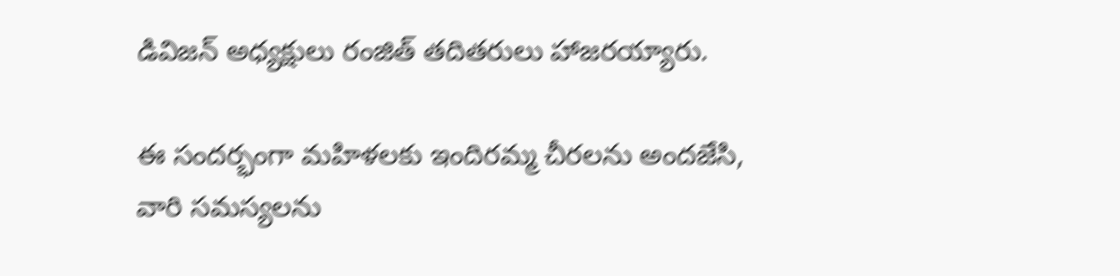డివిజన్ అధ్యక్షులు రంజిత్ తదితరులు హాజరయ్యారు.

ఈ సందర్భంగా మహిళలకు ఇందిరమ్మ చీరలను అందజేసి, వారి సమస్యలను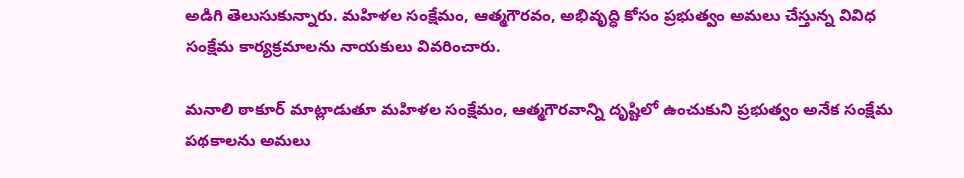అడిగి తెలుసుకున్నారు. మహిళల సంక్షేమం, ఆత్మగౌరవం, అభివృద్ధి కోసం ప్రభుత్వం అమలు చేస్తున్న వివిధ సంక్షేమ కార్యక్రమాలను నాయకులు వివరించారు.

మనాలి ఠాకూర్ మాట్లాడుతూ మహిళల సంక్షేమం, ఆత్మగౌరవాన్ని దృష్టిలో ఉంచుకుని ప్రభుత్వం అనేక సంక్షేమ పథకాలను అమలు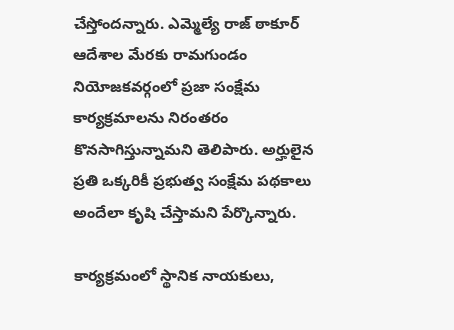చేస్తోందన్నారు. ఎమ్మెల్యే రాజ్ ఠాకూర్ ఆదేశాల మేరకు రామగుండం నియోజకవర్గంలో ప్రజా సంక్షేమ కార్యక్రమాలను నిరంతరం కొనసాగిస్తున్నామని తెలిపారు. అర్హులైన ప్రతి ఒక్కరికీ ప్రభుత్వ సంక్షేమ పథకాలు అందేలా కృషి చేస్తామని పేర్కొన్నారు.

కార్యక్రమంలో స్థానిక నాయకులు,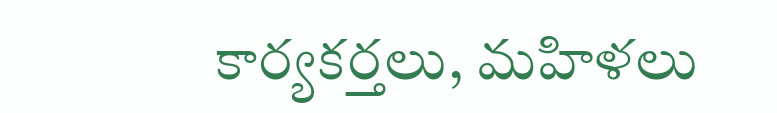కార్యకర్తలు, మహిళలు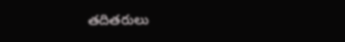తదితరులు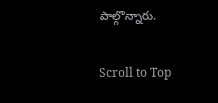పాల్గొన్నారు.

Scroll to Top